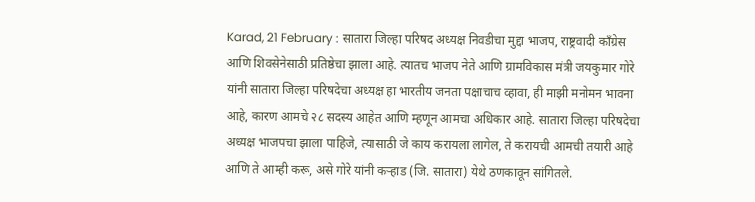Karad, 21 February : सातारा जिल्हा परिषद अध्यक्ष निवडीचा मुद्दा भाजप, राष्ट्रवादी कॉंग्रेस आणि शिवसेनेसाठी प्रतिष्ठेचा झाला आहे. त्यातच भाजप नेते आणि ग्रामविकास मंत्री जयकुमार गोरे यांनी सातारा जिल्हा परिषदेचा अध्यक्ष हा भारतीय जनता पक्षाचाच व्हावा, ही माझी मनोमन भावना आहे, कारण आमचे २८ सदस्य आहेत आणि म्हणून आमचा अधिकार आहे. सातारा जिल्हा परिषदेचा अध्यक्ष भाजपचा झाला पाहिजे, त्यासाठी जे काय करायला लागेल, ते करायची आमची तयारी आहे आणि ते आम्ही करू, असे गोरे यांनी कऱ्हाड (जि. सातारा) येथे ठणकावून सांगितले.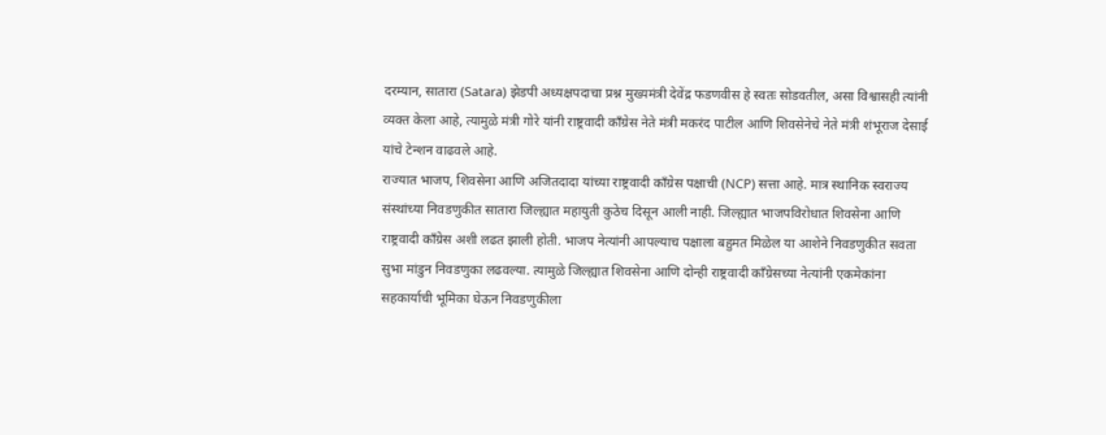दरम्यान, सातारा (Satara) झेडपी अध्यक्षपदाचा प्रश्न मुख्यमंत्री देवेंद्र फडणवीस हे स्वतः सोडवतील, असा विश्वासही त्यांनी व्यक्त केला आहे, त्यामुळे मंत्री गोरे यांनी राष्ट्रवादी कॉंग्रेस नेते मंत्री मकरंद पाटील आणि शिवसेनेचे नेते मंत्री शंभूराज देसाई यांचे टेन्शन वाढवले आहे.
राज्यात भाजप, शिवसेना आणि अजितदादा यांच्या राष्ट्रवादी कॉंग्रेस पक्षाची (NCP) सत्ता आहे. मात्र स्थानिक स्वराज्य संस्थांच्या निवडणुकीत सातारा जिल्ह्यात महायुती कुठेच दिसून आली नाही. जिल्ह्यात भाजपविरोधात शिवसेना आणि राष्ट्रवादी कॉंग्रेस अशी लढत झाली होती. भाजप नेत्यांनी आपल्याच पक्षाला बहुमत मिळेल या आशेने निवडणुकीत सवता सुभा मांडुन निवडणुका लढवल्या. त्यामुळे जिल्ह्यात शिवसेना आणि दोन्ही राष्ट्रवादी कॉंग्रेसच्या नेत्यांनी एकमेकांना सहकार्याची भूमिका घेऊन निवडणुकीला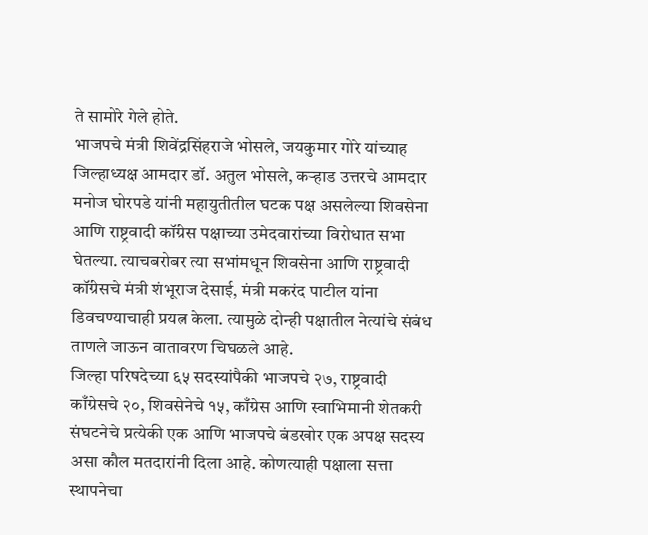ते सामोरे गेले होते.
भाजपचे मंत्री शिवेंद्रसिंहराजे भोसले, जयकुमार गोरे यांच्याह जिल्हाध्यक्ष आमदार डॉ. अतुल भोसले, कऱ्हाड उत्तरचे आमदार मनोज घोरपडे यांनी महायुतीतील घटक पक्ष असलेल्या शिवसेना आणि राष्ट्रवादी कॉंग्रेस पक्षाच्या उमेदवारांच्या विरोधात सभा घेतल्या. त्याचबरोबर त्या सभांमधून शिवसेना आणि राष्ट्रवादी कॉंग्रेसचे मंत्री शंभूराज देसाई, मंत्री मकरंद पाटील यांना डिवचण्याचाही प्रयत्न केला. त्यामुळे दोन्ही पक्षातील नेत्यांचे संबंध ताणले जाऊन वातावरण चिघळले आहे.
जिल्हा परिषदेच्या ६५ सदस्यांपैकी भाजपचे २७, राष्ट्रवादी काँग्रेसचे २०, शिवसेनेचे १५, काँग्रेस आणि स्वाभिमानी शेतकरी संघटनेचे प्रत्येकी एक आणि भाजपचे बंडखोर एक अपक्ष सदस्य असा कौल मतदारांनी दिला आहे. कोणत्याही पक्षाला सत्ता स्थापनेचा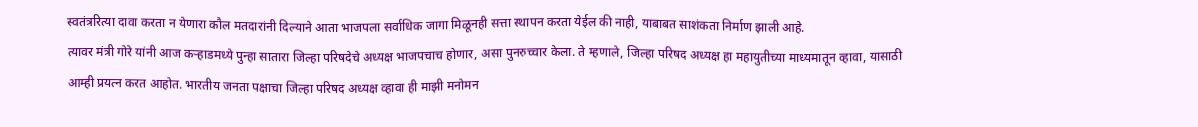स्वतंत्ररित्या दावा करता न येणारा कौल मतदारांनी दिल्याने आता भाजपला सर्वाधिक जागा मिळूनही सत्ता स्थापन करता येईल की नाही, याबाबत साशंकता निर्माण झाली आहे.
त्यावर मंत्री गोरे यांनी आज कऱ्हाडमध्ये पुन्हा सातारा जिल्हा परिषदेचे अध्यक्ष भाजपचाच होणार, असा पुनरुच्चार केला. ते म्हणाले, जिल्हा परिषद अध्यक्ष हा महायुतीच्या माध्यमातून व्हावा, यासाठी आम्ही प्रयत्न करत आहोत. भारतीय जनता पक्षाचा जिल्हा परिषद अध्यक्ष व्हावा ही माझी मनोमन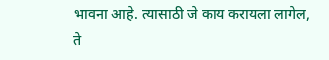भावना आहे. त्यासाठी जे काय करायला लागेल, ते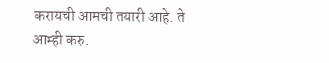करायची आमची तयारी आहे. ते आम्ही करु.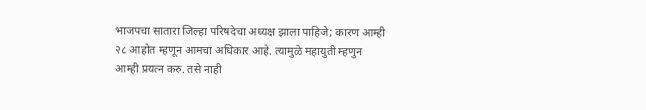भाजपचा सातारा जिल्हा परिषदेचा अध्यक्ष झाला पाहिजे; कारण आम्ही २८ आहोत म्हणून आमचा अधिकार आहे. त्यामुळे महायुती म्हणुन आम्ही प्रयत्न करु. तसे नाही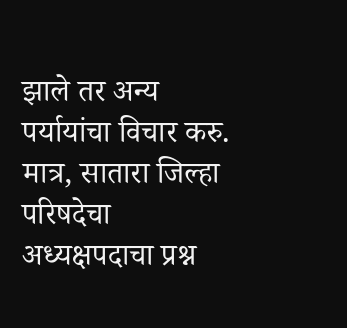झाले तर अन्य पर्यायांचा विचार करु. मात्र, सातारा जिल्हा परिषदेचा अध्यक्षपदाचा प्रश्न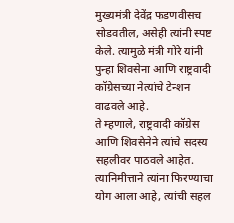मुख्यमंत्री देवेंद्र फडणवीसच सोडवतील, असेही त्यांनी स्पष्ट केले. त्यामुळे मंत्री गोरे यांनी पुन्हा शिवसेना आणि राष्ट्रवादी कॉग्रेसच्या नेत्यांचे टेन्शन वाढवले आहे.
ते म्हणाले, राष्ट्रवादी कॉग्रेस आणि शिवसेनेने त्यांचे सदस्य सहलीवर पाठवले आहेत. त्यानिमीत्ताने त्यांना फिरण्याचा योग आला आहे, त्यांची सहल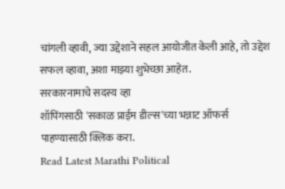चांगली व्हावी, ज्या उद्देशाने सहल आयोजीत केली आहे, तो उद्देश सफल व्हावा, अशा माझ्या शुभेच्छा आहेत.
सरकारनामाचे सदस्य व्हा
शॉपिंगसाठी 'सकाळ प्राईम डील्स'च्या भन्नाट ऑफर्स पाहण्यासाठी क्लिक करा.
Read Latest Marathi Political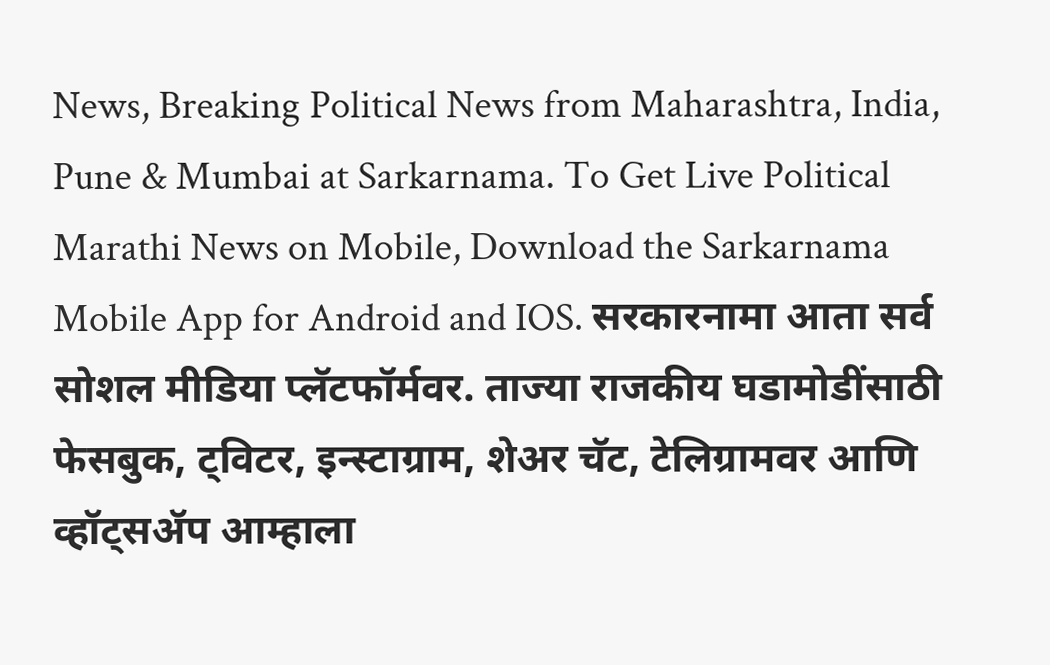News, Breaking Political News from Maharashtra, India, Pune & Mumbai at Sarkarnama. To Get Live Political Marathi News on Mobile, Download the Sarkarnama Mobile App for Android and IOS. सरकारनामा आता सर्व सोशल मीडिया प्लॅटफॉर्मवर. ताज्या राजकीय घडामोडींसाठी फेसबुक, ट्विटर, इन्स्टाग्राम, शेअर चॅट, टेलिग्रामवर आणि व्हॉट्सॲप आम्हाला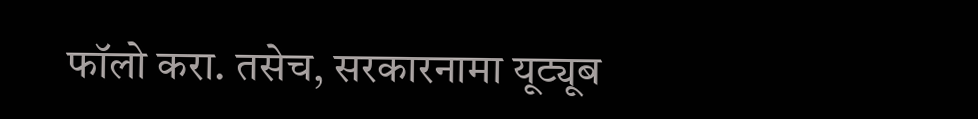फॉलो करा. तसेच, सरकारनामा यूट्यूब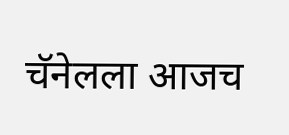चॅनेलला आजच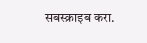सबस्क्राइब करा.